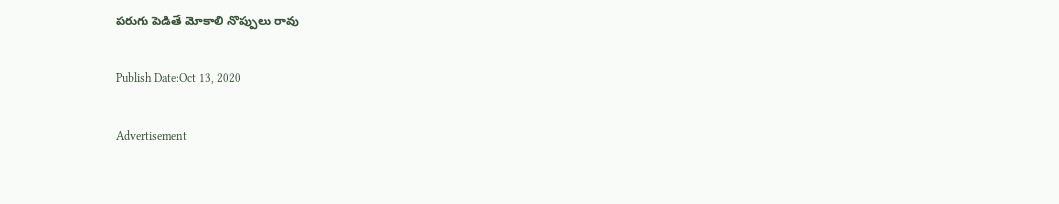పరుగు పెడితే మోకాలి నొప్పులు రావు

Publish Date:Oct 13, 2020

Advertisement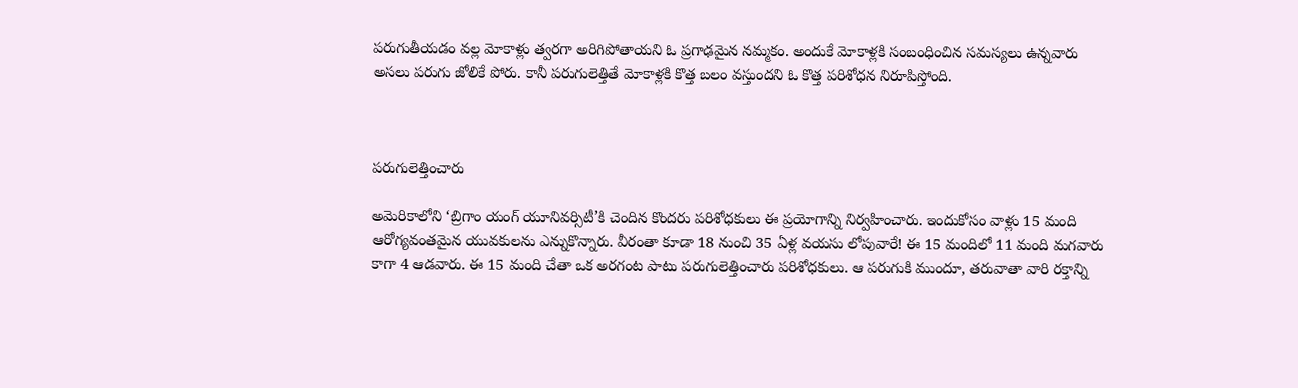పరుగుతీయడం వల్ల మోకాళ్లు త్వరగా అరిగిపోతాయని ఓ ప్రగాఢమైన నమ్మకం. అందుకే మోకాళ్లకి సంబంధించిన సమస్యలు ఉన్నవారు అసలు పరుగు జోలికే పోరు. కానీ పరుగులెత్తితే మోకాళ్లకి కొత్త బలం వస్తుందని ఓ కొత్త పరిశోధన నిరూపిస్తోంది.



పరుగులెత్తించారు

అమెరికాలోని ‘బ్రిగాం యంగ్‌ యూనివర్సిటీ’కి చెందిన కొందరు పరిశోధకులు ఈ ప్రయోగాన్ని నిర్వహించారు. ఇందుకోసం వాళ్లు 15 మంది ఆరోగ్యవంతమైన యువకులను ఎన్నుకొన్నారు. వీరంతా కూడా 18 నుంచి 35 ఏళ్ల వయసు లోపువారే! ఈ 15 మందిలో 11 మంది మగవారు కాగా 4 ఆడవారు. ఈ 15 మంది చేతా ఒక అరగంట పాటు పరుగులెత్తించారు పరిశోధకులు. ఆ పరుగుకి ముందూ, తరువాతా వారి రక్తాన్ని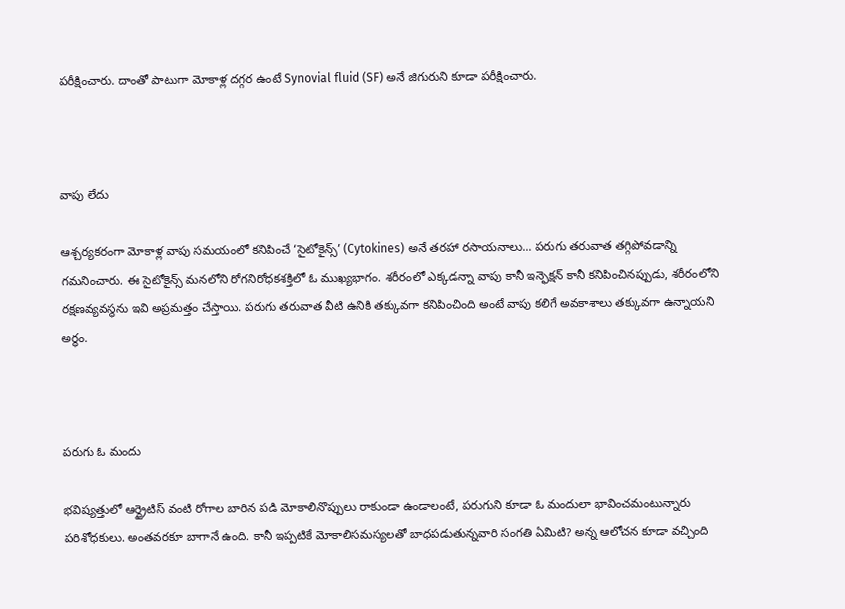పరీక్షించారు. దాంతో పాటుగా మోకాళ్ల దగ్గర ఉంటే Synovial fluid (SF) అనే జిగురుని కూడా పరీక్షించారు.



వాపు లేదు

ఆశ్చర్యకరంగా మోకాళ్ల వాపు సమయంలో కనిపించే ‘సైటోకైన్స్‌’ (Cytokines) అనే తరహా రసాయనాలు... పరుగు తరువాత తగ్గిపోవడాన్ని గమనించారు. ఈ సైటోకైన్స్‌ మనలోని రోగనిరోధకశక్తిలో ఓ ముఖ్యభాగం. శరీరంలో ఎక్కడన్నా వాపు కానీ ఇన్ఫెక్షన్‌ కానీ కనిపించినప్పుడు, శరీరంలోని రక్షణవ్యవస్థను ఇవి అప్రమత్తం చేస్తాయి. పరుగు తరువాత వీటి ఉనికి తక్కువగా కనిపించింది అంటే వాపు కలిగే అవకాశాలు తక్కువగా ఉన్నాయని అర్థం.



పరుగు ఓ మందు

భవిష్యత్తులో ఆర్థ్రైటిస్ వంటి రోగాల బారిన పడి మోకాలినొప్పులు రాకుండా ఉండాలంటే, పరుగుని కూడా ఓ మందులా భావించమంటున్నారు పరిశోధకులు. అంతవరకూ బాగానే ఉంది. కానీ ఇప్పటికే మోకాలిసమస్యలతో బాధపడుతున్నవారి సంగతి ఏమిటి? అన్న ఆలోచన కూడా వచ్చింది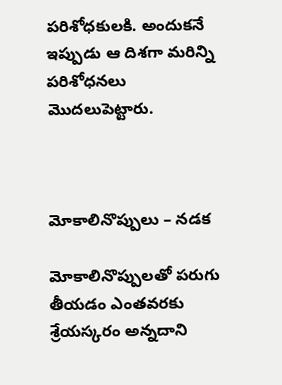పరిశోధకులకి. అందుకనే ఇప్పుడు ఆ దిశగా మరిన్ని పరిశోధనలు మొదలుపెట్టారు.



మోకాలినొప్పులు – నడక

మోకాలినొప్పులతో పరుగు తీయడం ఎంతవరకు శ్రేయస్కరం అన్నదాని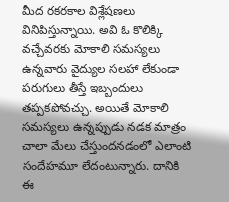మీద రకరకాల విశ్లేషణలు వినిపిస్తున్నాయి. అవి ఓ కొలిక్కి వచ్చేవరకు మోకాలి సమస్యలు ఉన్నవారు వైద్యుల సలహా లేకుండా పరుగులు తీస్తే ఇబ్బందులు తప్పకపోవచ్చు. అయితే మోకాలి సమస్యలు ఉన్నప్పుడు నడక మాత్రం చాలా మేలు చేస్తుందనడంలో ఎలాంటి సందేహమూ లేదంటున్నారు. దానికి ఈ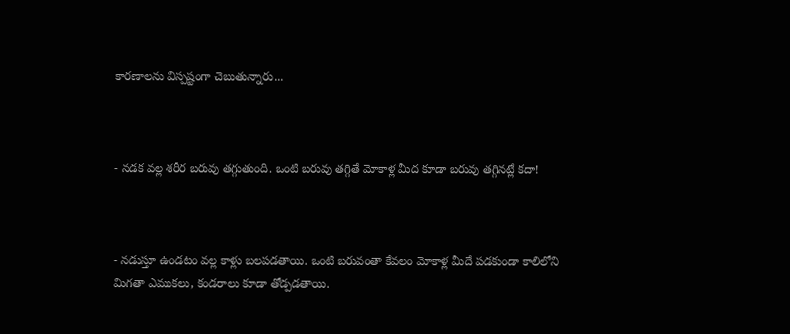కారణాలను విస్పష్టంగా చెబుతున్నారు...



- నడక వల్ల శరీర బరువు తగ్గుతుంది. ఒంటి బరువు తగ్గితే మోకాళ్ల మీద కూడా బరువు తగ్గినట్లే కదా!



- నడుస్తూ ఉండటం వల్ల కాళ్లు బలపడతాయి. ఒంటి బరువంతా కేవలం మోకాళ్ల మీదే పడకుండా కాలిలోని మిగతా ఎముకలు, కండరాలు కూడా తోడ్పడతాయి.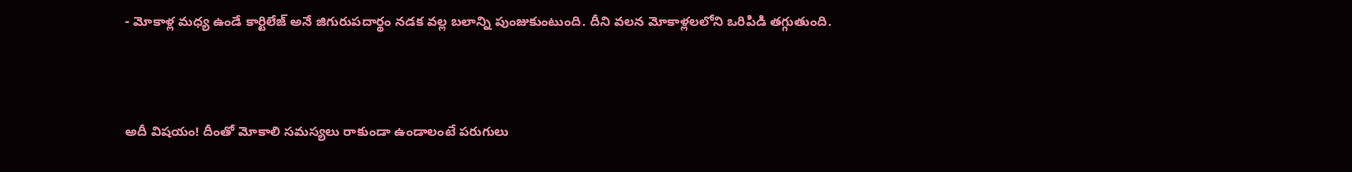- మోకాళ్ల మధ్య ఉండే కార్టిలేజ్ అనే జిగురుపదార్థం నడక వల్ల బలాన్ని పుంజుకుంటుంది. దీని వలన మోకాళ్లలలోని ఒరిపిడి తగ్గుతుంది.



అదీ విషయం! దీంతో మోకాలి సమస్యలు రాకుండా ఉండాలంటే పరుగులు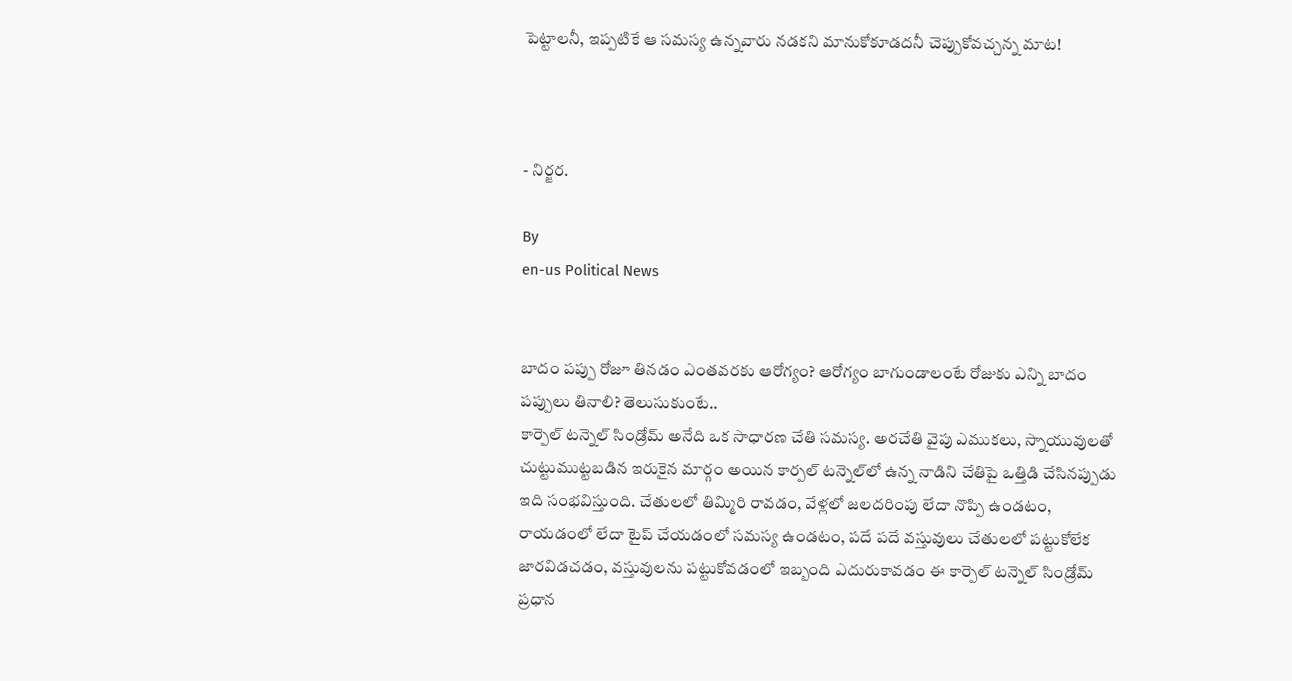పెట్టాలనీ, ఇప్పటికే ఆ సమస్య ఉన్నవారు నడకని మానుకోకూడదనీ చెప్పుకోవచ్చన్న మాట!



- నిర్జర.

By
en-us Political News


బాదం పప్పు రోజూ తినడం ఎంతవరకు ఆరోగ్యం? ఆరోగ్యం బాగుండాలంటే రోజుకు ఎన్ని బాదం పప్పులు తినాలి? తెలుసుకుంటే..
కార్పెల్ టన్నెల్ సిండ్రోమ్ అనేది ఒక సాధారణ చేతి సమస్య. అరచేతి వైపు ఎముకలు, స్నాయువులతో చుట్టుముట్టబడిన ఇరుకైన మార్గం అయిన కార్పల్ టన్నెల్‌లో ఉన్న నాడిని చేతిపై ఒత్తిడి చేసినప్పుడు ఇది సంభవిస్తుంది. చేతులలో తిమ్మిరి రావడం, వేళ్లలో జలదరింపు లేదా నొప్పి ఉండటం, రాయడంలో లేదా టైప్ చేయడంలో సమస్య ఉండటం, పదే పదే వస్తువులు చేతులలో పట్టుకోలేక జారవిడచడం, వస్తువులను పట్టుకోవడంలో ఇబ్బంది ఎదురుకావడం ఈ కార్పెల్ టన్నెల్ సిండ్రోమ్ ప్రధాన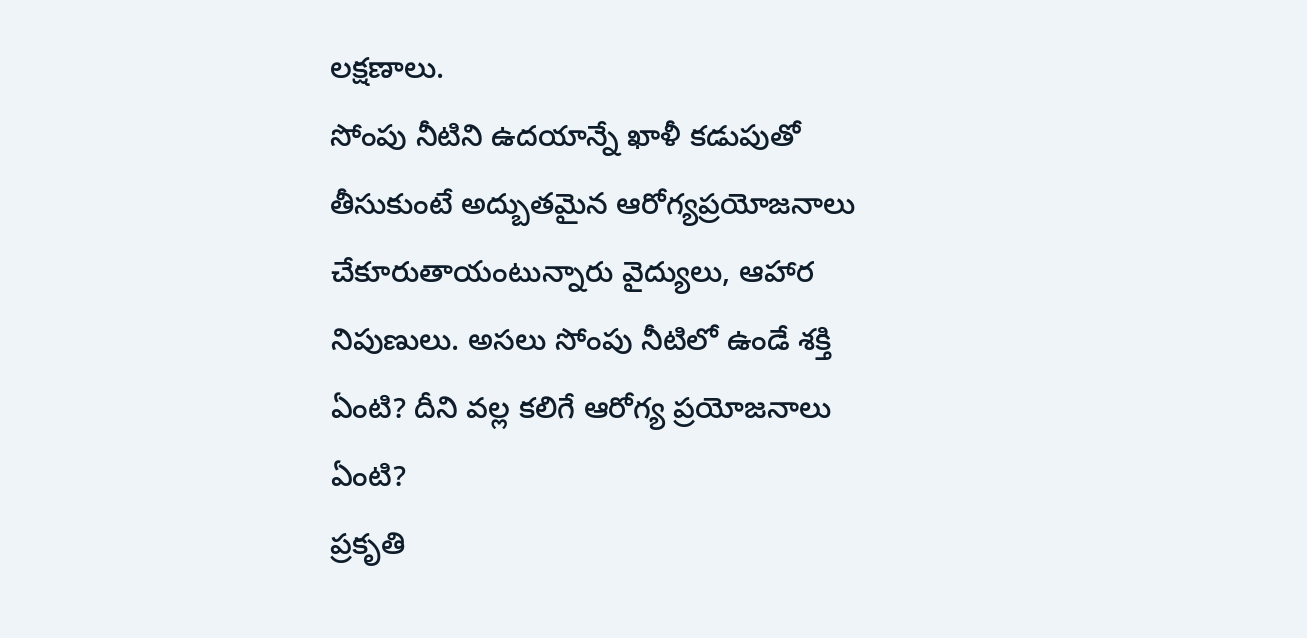లక్షణాలు.
సోంపు నీటిని ఉదయాన్నే ఖాళీ కడుపుతో తీసుకుంటే అద్బుతమైన ఆరోగ్యప్రయోజనాలు చేకూరుతాయంటున్నారు వైద్యులు, ఆహార నిపుణులు. అసలు సోంపు నీటిలో ఉండే శక్తి ఏంటి? దీని వల్ల కలిగే ఆరోగ్య ప్రయోజనాలు ఏంటి?
ప్రకృతి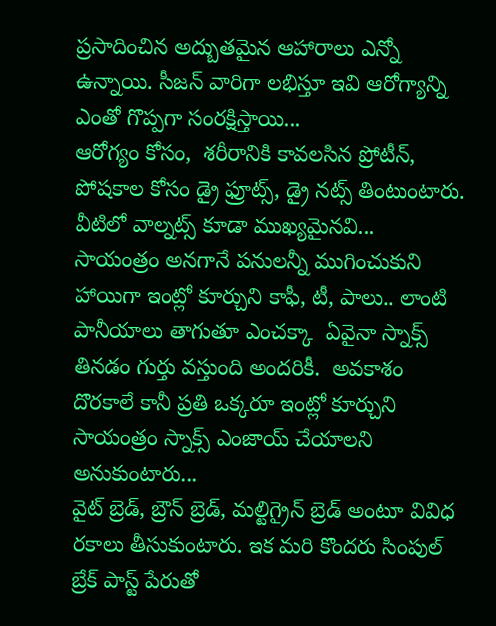ప్రసాదించిన అద్బుతమైన ఆహారాలు ఎన్నో ఉన్నాయి. సీజన్ వారిగా లభిస్తూ ఇవి ఆరోగ్యాన్ని ఎంతో గొప్పగా సంరక్షిస్తాయి...
ఆరోగ్యం కోసం,  శరీరానికి కావలసిన ప్రోటీన్,  పోషకాల కోసం డ్రై ఫ్రూట్స్, డ్రై నట్స్ తింటుంటారు.  వీటిలో వాల్నట్స్ కూడా ముఖ్యమైనవి...
సాయంత్రం అనగానే పనులన్నీ ముగించుకుని హాయిగా ఇంట్లో కూర్చుని కాఫీ, టీ, పాలు.. లాంటి పానీయాలు తాగుతూ ఎంచక్కా  ఏవైనా స్నాక్స్ తినడం గుర్తు వస్తుంది అందరికీ.  అవకాశం దొరకాలే కానీ ప్రతి ఒక్కరూ ఇంట్లో కూర్చుని సాయంత్రం స్నాక్స్ ఎంజాయ్ చేయాలని అనుకుంటారు...
వైట్ బ్రెడ్, బ్రౌన్ బ్రెడ్, మల్టిగ్రైన్ బ్రెడ్ అంటూ వివిధ రకాలు తీసుకుంటారు. ఇక మరి కొందరు సింపుల్ బ్రేక్ పాస్ట్ పేరుతో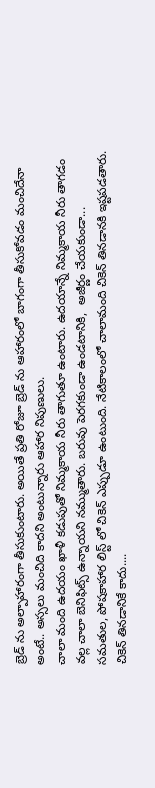బ్రెడ్ ను అల్పాహారంగా తీసుకుంటారు. అయితే ప్రతి రోజూ బ్రెడ్ ను ఆహారంలో బాగంగా తీసుకోవడం మంచిదేనా అంటే.. అస్సలు మంచిది కాదని అంటున్నారు ఆహార నిపుణులు.
చాలా మంది ఉదయం ఖాళీ కడుపుతో నిమ్మకాయ నీరు తాగుతూ ఉంటారు. ఉదయాన్నే నిమ్మకాయ నీరు తాగడం వల్ల చాలా బెనిఫిట్స్ ఉన్నాయని నమ్ముతారు. బరువు పెరగకుండా ఉండటానికి,  అజీర్ణం చేయకుండా...
సమతుల, పోషకాహార లిస్ట్ లో చికెన్ ఎప్పుడూ ఉంటుంది. నేటికాలంలో చాలామంది చికెన్ తినడానకి ఇష్టపడతారు. చికెన్ తినడానికే కాదు....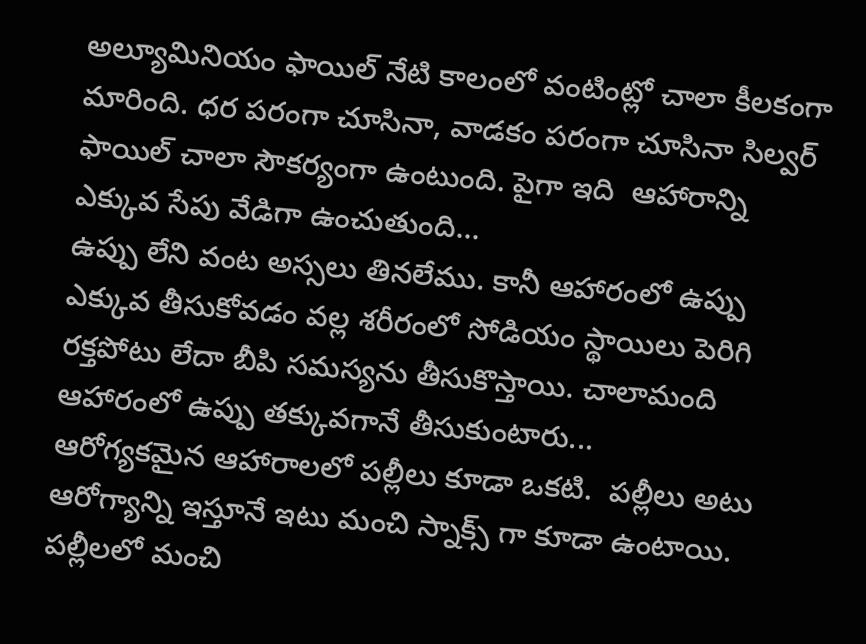అల్యూమినియం ఫాయిల్ నేటి కాలంలో వంటింట్లో చాలా కీలకంగా మారింది. ధర పరంగా చూసినా, వాడకం పరంగా చూసినా సిల్వర్ ఫాయిల్ చాలా సౌకర్యంగా ఉంటుంది. పైగా ఇది  ఆహారాన్ని ఎక్కువ సేపు వేడిగా ఉంచుతుంది...
ఉప్పు లేని వంట అస్సలు తినలేము. కానీ ఆహారంలో ఉప్పు ఎక్కువ తీసుకోవడం వల్ల శరీరంలో సోడియం స్థాయిలు పెరిగి రక్తపోటు లేదా బీపి సమస్యను తీసుకొస్తాయి. చాలామంది ఆహారంలో ఉప్పు తక్కువగానే తీసుకుంటారు...
ఆరోగ్యకమైన ఆహారాలలో పల్లీలు కూడా ఒకటి.  పల్లీలు అటు ఆరోగ్యాన్ని ఇస్తూనే ఇటు మంచి స్నాక్స్ గా కూడా ఉంటాయి.  పల్లీలలో మంచి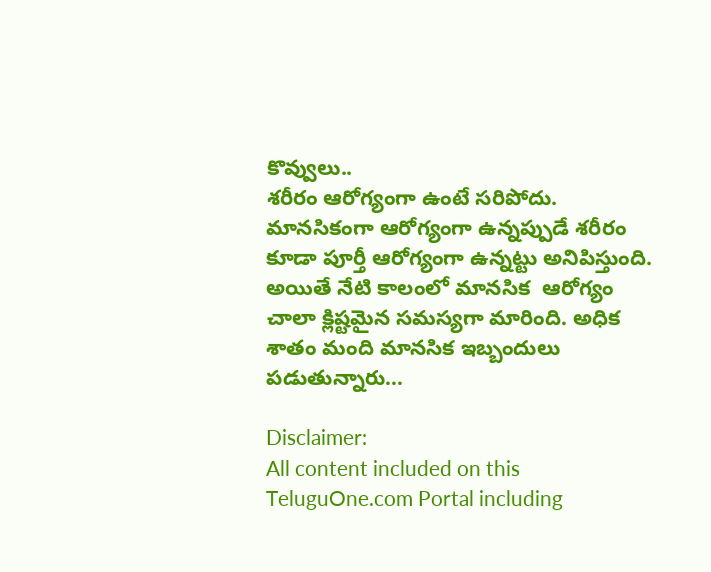కొవ్వులు..
శరీరం ఆరోగ్యంగా ఉంటే సరిపోదు. మానసికంగా ఆరోగ్యంగా ఉన్నప్పుడే శరీరం కూడా పూర్తీ ఆరోగ్యంగా ఉన్నట్టు అనిపిస్తుంది.  అయితే నేటి కాలంలో మానసిక  ఆరోగ్యం చాలా క్లిష్టమైన సమస్యగా మారింది. అధిక శాతం మంది మానసిక ఇబ్బందులు పడుతున్నారు...

Disclaimer:
All content included on this TeluguOne.com Portal including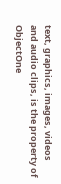text, graphics, images, videos and audio clips, is the property of ObjectOne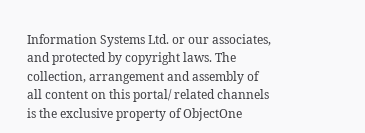Information Systems Ltd. or our associates, and protected by copyright laws. The collection, arrangement and assembly of all content on this portal/ related channels is the exclusive property of ObjectOne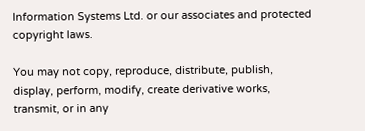Information Systems Ltd. or our associates and protected copyright laws.

You may not copy, reproduce, distribute, publish, display, perform, modify, create derivative works, transmit, or in any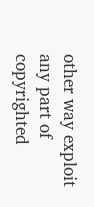other way exploit any part of copyrighted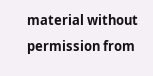material without permission from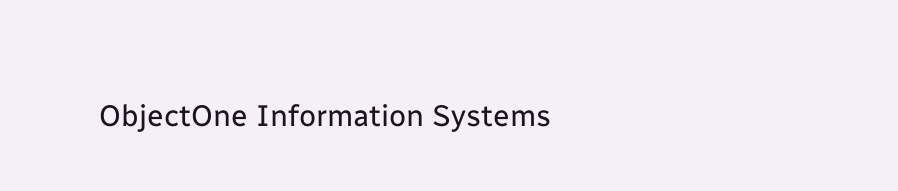ObjectOne Information Systems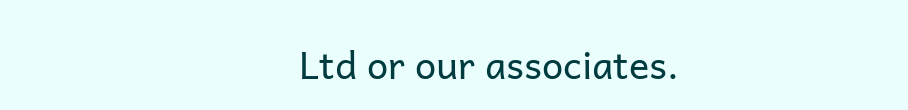Ltd or our associates.